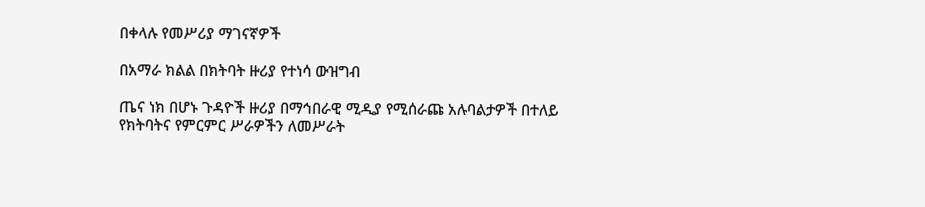በቀላሉ የመሥሪያ ማገናኛዎች

በአማራ ክልል በክትባት ዙሪያ የተነሳ ውዝግብ

ጤና ነክ በሆኑ ጉዳዮች ዙሪያ በማኅበራዊ ሚዲያ የሚሰራጩ አሉባልታዎች በተለይ የክትባትና የምርምር ሥራዎችን ለመሥራት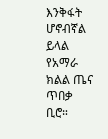እንቅፋት ሆኖብኛል ይላል የአማራ ክልል ጤና ጥበቃ ቢሮ።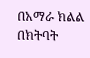በአማራ ክልል በክትባት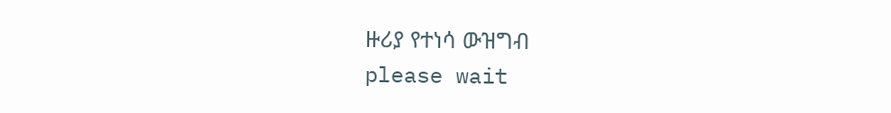ዙሪያ የተነሳ ውዝግብ
please wait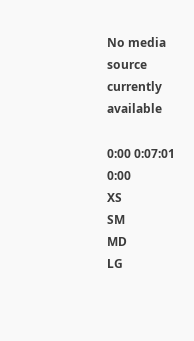No media source currently available

0:00 0:07:01 0:00
XS
SM
MD
LG